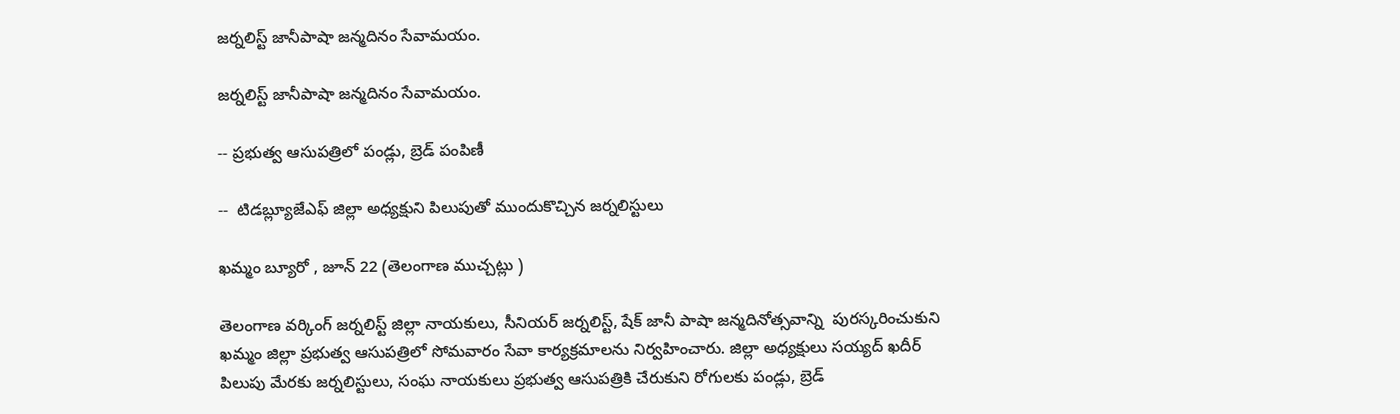జర్నలిస్ట్ జానీపాషా జన్మదినం సేవామయం.

జర్నలిస్ట్ జానీపాషా జన్మదినం సేవామయం.

-- ప్రభుత్వ ఆసుపత్రిలో పండ్లు, బ్రెడ్ పంపిణీ

--  టిడబ్ల్యూజేఎఫ్ జిల్లా అధ్యక్షుని పిలుపుతో ముందుకొచ్చిన జర్నలిస్టులు

ఖమ్మం బ్యూరో , జూన్ 22 (తెలంగాణ ముచ్చట్లు )

తెలంగాణ వర్కింగ్ జర్నలిస్ట్ జిల్లా నాయకులు, సీనియర్ జర్నలిస్ట్, షేక్ జానీ పాషా జన్మదినోత్సవాన్ని  పురస్కరించుకుని ఖమ్మం జిల్లా ప్రభుత్వ ఆసుపత్రిలో సోమవారం సేవా కార్యక్రమాలను నిర్వహించారు. జిల్లా అధ్యక్షులు సయ్యద్ ఖదీర్ పిలుపు మేరకు జర్నలిస్టులు, సంఘ నాయకులు ప్రభుత్వ ఆసుపత్రికి చేరుకుని రోగులకు పండ్లు, బ్రెడ్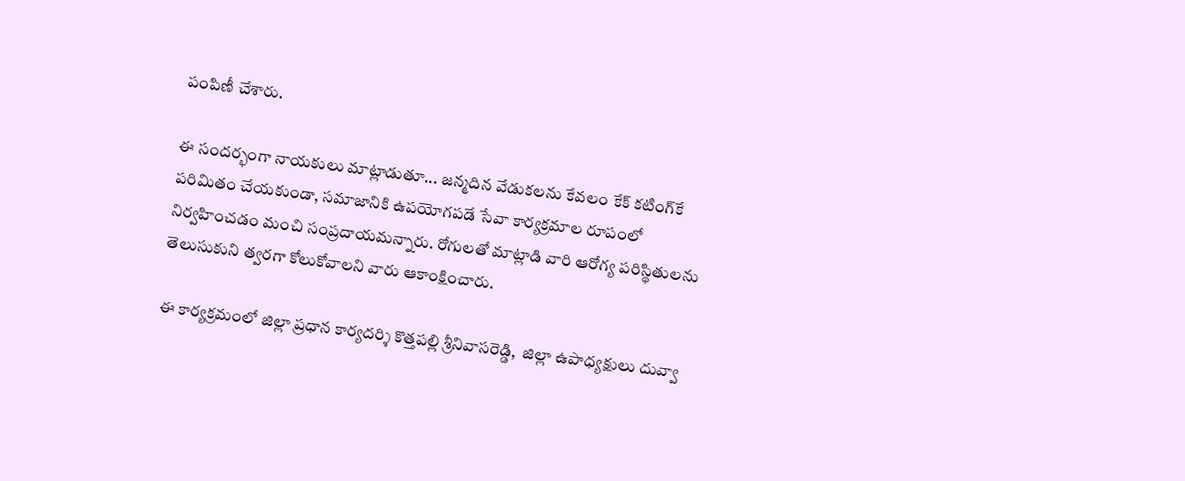పంపిణీ చేశారు.

ఈ సందర్భంగా నాయకులు మాట్లాడుతూ... జన్మదిన వేడుకలను కేవలం కేక్ కటింగ్‌కే పరిమితం చేయకుండా, సమాజానికి ఉపయోగపడే సేవా కార్యక్రమాల రూపంలో నిర్వహించడం మంచి సంప్రదాయమన్నారు. రోగులతో మాట్లాడి వారి ఆరోగ్య పరిస్థితులను తెలుసుకుని త్వరగా కోలుకోవాలని వారు ఆకాంక్షించారు.

ఈ కార్యక్రమంలో జిల్లా ప్రధాన కార్యదర్శి కొత్తపల్లి శ్రీనివాసరెడ్డి,  జిల్లా ఉపాధ్యక్షులు దువ్వా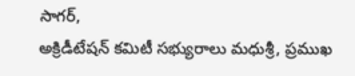సాగర్,
అక్రిడీటేషన్ కమిటీ సభ్యురాలు మధుశ్రీ, ప్రముఖ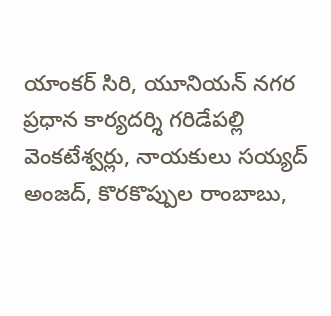యాంకర్ సిరి, యూనియన్ నగర ప్రధాన కార్యదర్శి గరిడేపల్లి వెంకటేశ్వర్లు, నాయకులు సయ్యద్ అంజద్, కొరకొప్పుల రాంబాబు,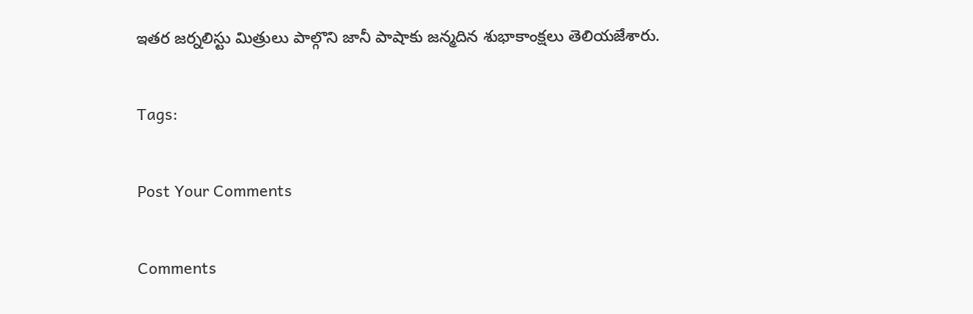ఇతర జర్నలిస్టు మిత్రులు పాల్గొని జానీ పాషాకు జన్మదిన శుభాకాంక్షలు తెలియజేశారు.

Tags:

Post Your Comments

Comments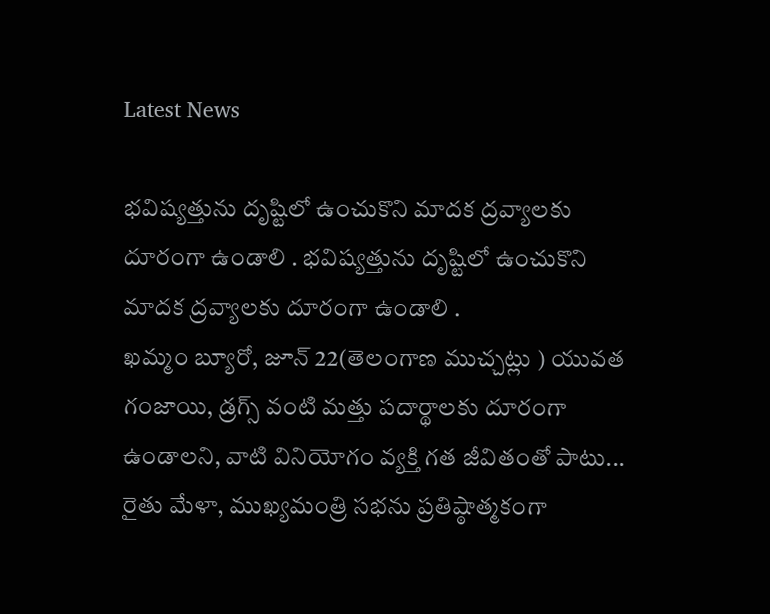Latest News

భవిష్యత్తును దృష్టిలో ఉంచుకొని మాదక ద్రవ్యాలకు దూరంగా ఉండాలి . భవిష్యత్తును దృష్టిలో ఉంచుకొని మాదక ద్రవ్యాలకు దూరంగా ఉండాలి .
ఖమ్మం బ్యూరో, జూన్ 22(తెలంగాణ ముచ్చట్లు ) యువత గంజాయి, డ్రగ్స్‌ వంటి మత్తు పదార్థాలకు దూరంగా ఉండాలని, వాటి వినియోగం వ్యక్తి గత జీవితంతో పాటు...
రైతు మేళా, ముఖ్యమంత్రి సభను ప్రతిష్ఠాత్మకంగా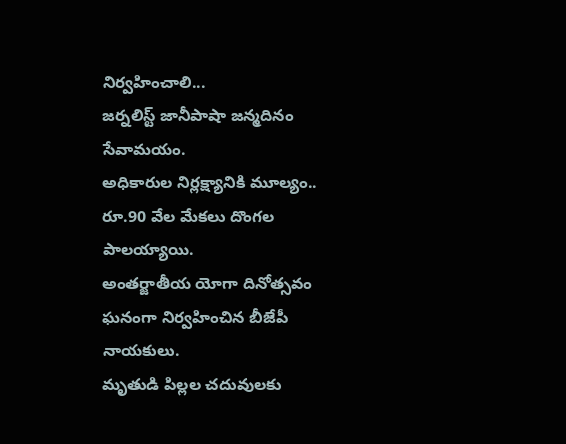నిర్వహించాలి...
జర్నలిస్ట్ జానీపాషా జన్మదినం సేవామయం.
అధికారుల నిర్లక్ష్యానికి మూల్యం.. రూ.90 వేల మేకలు దొంగల పాలయ్యాయి.
అంతర్జాతీయ యోగా దినోత్సవం ఘనంగా నిర్వహించిన బీజేపీ నాయకులు.
మృతుడి పిల్లల చదువులకు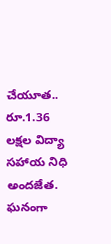చేయూత.. రూ.1.36 లక్షల విద్యా సహాయ నిధి అందజేత.
ఘనంగా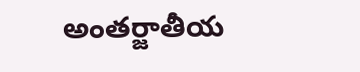అంతర్జాతీయ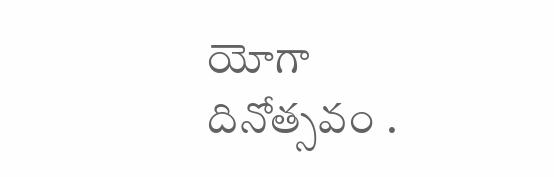యోగా దినోత్సవం .